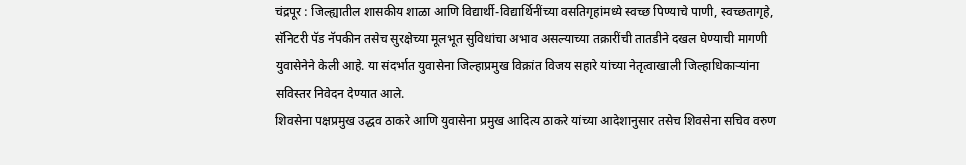चंद्रपूर : जिल्ह्यातील शासकीय शाळा आणि विद्यार्थी-विद्यार्थिनींच्या वसतिगृहांमध्ये स्वच्छ पिण्याचे पाणी, स्वच्छतागृहे, सॅनिटरी पॅड नॅपकीन तसेच सुरक्षेच्या मूलभूत सुविधांचा अभाव असल्याच्या तक्रारींची तातडीने दखल घेण्याची मागणी युवासेनेने केली आहे. या संदर्भात युवासेना जिल्हाप्रमुख विक्रांत विजय सहारे यांच्या नेतृत्वाखाली जिल्हाधिकाऱ्यांना सविस्तर निवेदन देण्यात आले.
शिवसेना पक्षप्रमुख उद्धव ठाकरे आणि युवासेना प्रमुख आदित्य ठाकरे यांच्या आदेशानुसार तसेच शिवसेना सचिव वरुण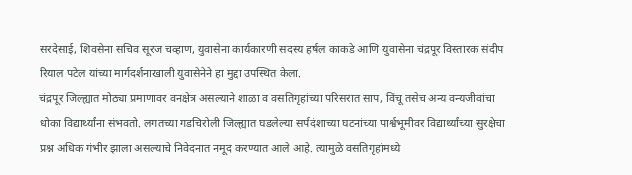सरदेसाई, शिवसेना सचिव सूरज चव्हाण, युवासेना कार्यकारणी सदस्य हर्षल काकडे आणि युवासेना चंद्रपूर विस्तारक संदीप रियाल पटेल यांच्या मार्गदर्शनाखाली युवासेनेने हा मुद्दा उपस्थित केला.
चंद्रपूर जिल्ह्यात मोठ्या प्रमाणावर वनक्षेत्र असल्याने शाळा व वसतिगृहांच्या परिसरात साप, विंचू तसेच अन्य वन्यजीवांचा धोका विद्यार्थ्यांना संभवतो. लगतच्या गडचिरोली जिल्ह्यात घडलेल्या सर्पदंशाच्या घटनांच्या पार्श्वभूमीवर विद्यार्थ्यांच्या सुरक्षेचा प्रश्न अधिक गंभीर झाला असल्याचे निवेदनात नमूद करण्यात आले आहे. त्यामुळे वसतिगृहांमध्ये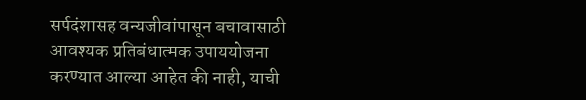सर्पदंशासह वन्यजीवांपासून बचावासाठी आवश्यक प्रतिबंधात्मक उपाययोजना करण्यात आल्या आहेत की नाही, याची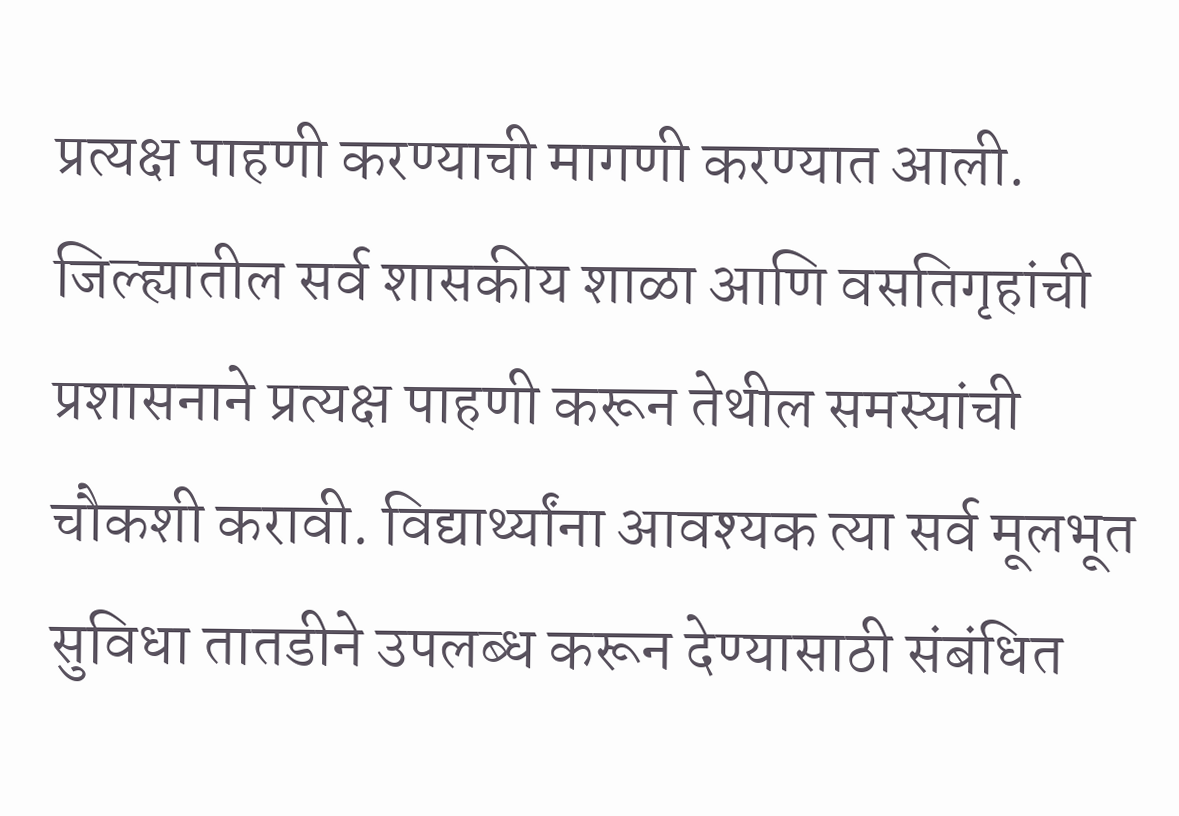प्रत्यक्ष पाहणी करण्याची मागणी करण्यात आली.
जिल्ह्यातील सर्व शासकीय शाळा आणि वसतिगृहांची प्रशासनाने प्रत्यक्ष पाहणी करून तेथील समस्यांची चौकशी करावी. विद्यार्थ्यांना आवश्यक त्या सर्व मूलभूत सुविधा तातडीने उपलब्ध करून देण्यासाठी संबंधित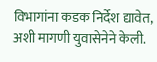विभागांना कडक निर्देश द्यावेत, अशी मागणी युवासेनेने केली.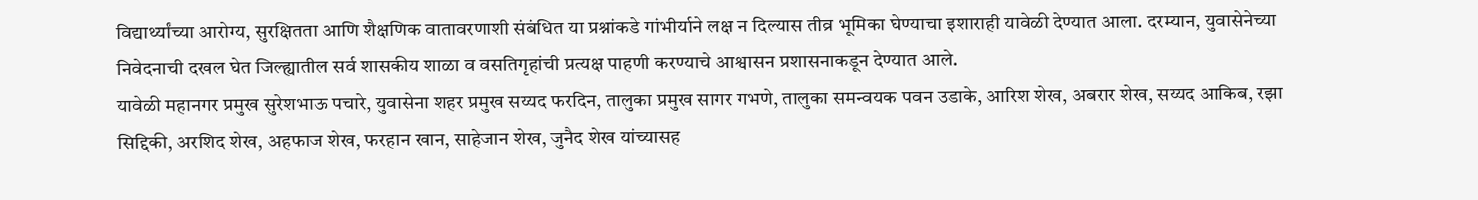विद्यार्थ्यांच्या आरोग्य, सुरक्षितता आणि शैक्षणिक वातावरणाशी संबंधित या प्रश्नांकडे गांभीर्याने लक्ष न दिल्यास तीव्र भूमिका घेण्याचा इशाराही यावेळी देण्यात आला. दरम्यान, युवासेनेच्या निवेदनाची दखल घेत जिल्ह्यातील सर्व शासकीय शाळा व वसतिगृहांची प्रत्यक्ष पाहणी करण्याचे आश्वासन प्रशासनाकडून देण्यात आले.
यावेळी महानगर प्रमुख सुरेशभाऊ पचारे, युवासेना शहर प्रमुख सय्यद फरदिन, तालुका प्रमुख सागर गभणे, तालुका समन्वयक पवन उडाके, आरिश शेख, अबरार शेख, सय्यद आकिब, रझा सिद्दिकी, अरशिद शेख, अहफाज शेख, फरहान खान, साहेजान शेख, जुनैद शेख यांच्यासह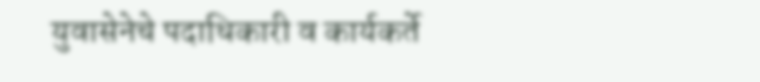युवासेनेचे पदाधिकारी व कार्यकर्ते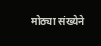मोठ्या संख्येने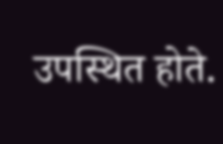उपस्थित होते.